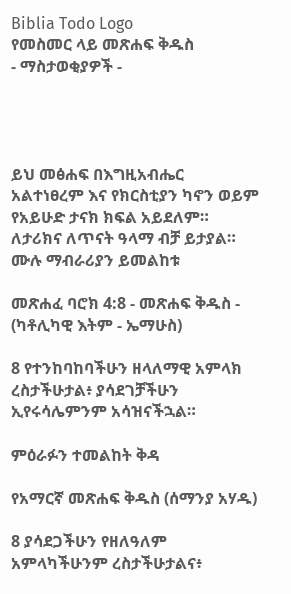Biblia Todo Logo
የመስመር ላይ መጽሐፍ ቅዱስ
- ማስታወቂያዎች -




ይህ መፅሐፍ በእግዚአብሔር አልተነፀረም እና የክርስቲያን ካኖን ወይም የአይሁድ ታናክ ክፍል አይደለም። ለታሪክና ለጥናት ዓላማ ብቻ ይታያል። ሙሉ ማብራሪያን ይመልከቱ

መጽሐፈ ባሮክ 4:8 - መጽሐፍ ቅዱስ - (ካቶሊካዊ እትም - ኤማሁስ)

8 የተንከባከባችሁን ዘላለማዊ አምላክ ረስታችሁታል፥ ያሳደገቻችሁን ኢየሩሳሌምንም አሳዝናችኋል።

ምዕራፉን ተመልከት ቅዳ

የአማርኛ መጽሐፍ ቅዱስ (ሰማንያ አሃዱ)

8 ያሳደጋችሁን የዘለዓለም አምላካችሁንም ረስታችሁታልና፥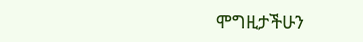ሞግዚታችሁን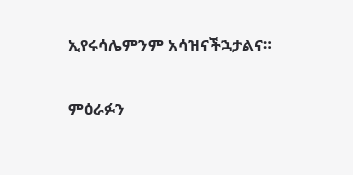ኢየሩሳሌምንም አሳዝናችኋታልና።

ምዕራፉን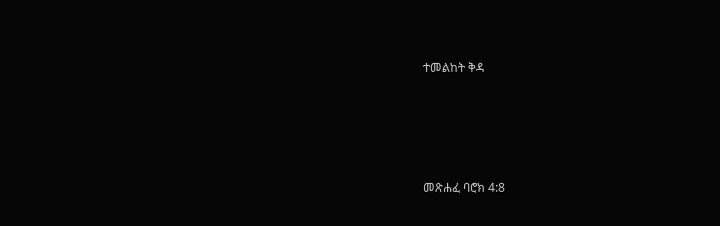ተመልከት ቅዳ




መጽሐፈ ባሮክ 4:8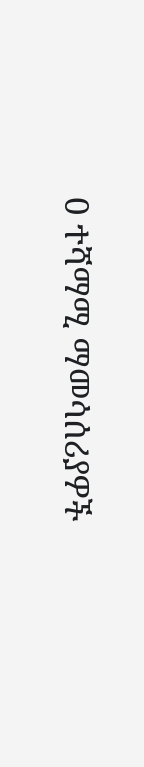0 ተሻማሚ ማመሳሰሪያዎች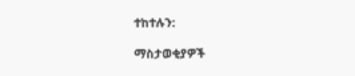ተከተሉን:

ማስታወቂያዎች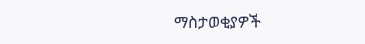ማስታወቂያዎች